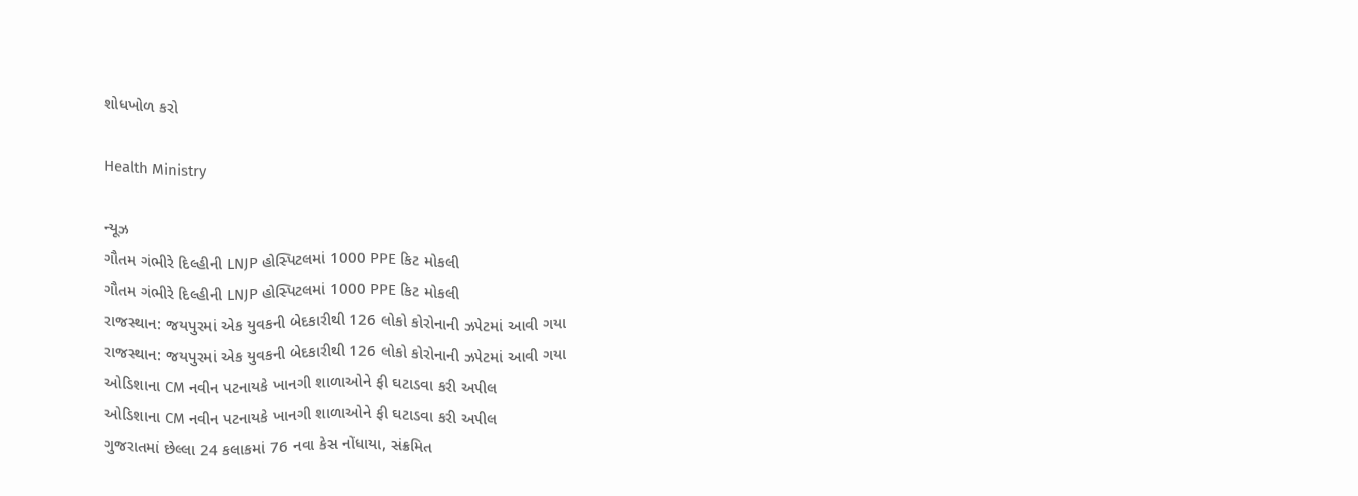શોધખોળ કરો

Health Ministry

ન્યૂઝ
ગૌતમ ગંભીરે દિલ્હીની LNJP હોસ્પિટલમાં 1000 PPE કિટ મોકલી
ગૌતમ ગંભીરે દિલ્હીની LNJP હોસ્પિટલમાં 1000 PPE કિટ મોકલી
રાજસ્થાન: જયપુરમાં એક યુવકની બેદકારીથી 126 લોકો કોરોનાની ઝપેટમાં આવી ગયા
રાજસ્થાન: જયપુરમાં એક યુવકની બેદકારીથી 126 લોકો કોરોનાની ઝપેટમાં આવી ગયા
ઓડિશાના CM નવીન પટનાયકે ખાનગી શાળાઓને ફી ઘટાડવા કરી અપીલ
ઓડિશાના CM નવીન પટનાયકે ખાનગી શાળાઓને ફી ઘટાડવા કરી અપીલ
ગુજરાતમાં છેલ્લા 24 કલાકમાં 76 નવા કેસ નોંધાયા, સંક્રમિત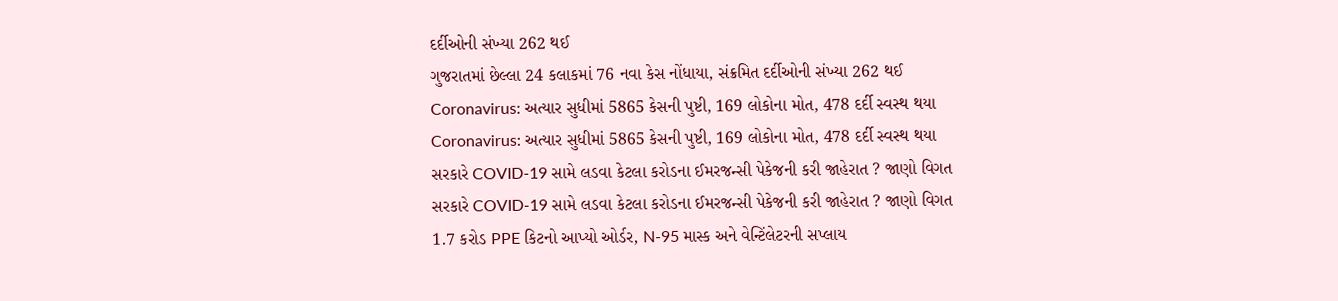દર્દીઓની સંખ્યા 262 થઈ
ગુજરાતમાં છેલ્લા 24 કલાકમાં 76 નવા કેસ નોંધાયા, સંક્રમિત દર્દીઓની સંખ્યા 262 થઈ
Coronavirus: અત્યાર સુધીમાં 5865 કેસની પુષ્ટી, 169 લોકોના મોત, 478 દર્દી સ્વસ્થ થયા
Coronavirus: અત્યાર સુધીમાં 5865 કેસની પુષ્ટી, 169 લોકોના મોત, 478 દર્દી સ્વસ્થ થયા
સરકારે COVID-19 સામે લડવા કેટલા કરોડના ઈમરજન્સી પેકેજની કરી જાહેરાત ? જાણો વિગત
સરકારે COVID-19 સામે લડવા કેટલા કરોડના ઈમરજન્સી પેકેજની કરી જાહેરાત ? જાણો વિગત
1.7 કરોડ PPE કિટનો આપ્યો ઓર્ડર, N-95 માસ્ક અને વેન્ટિંલેટરની સપ્લાય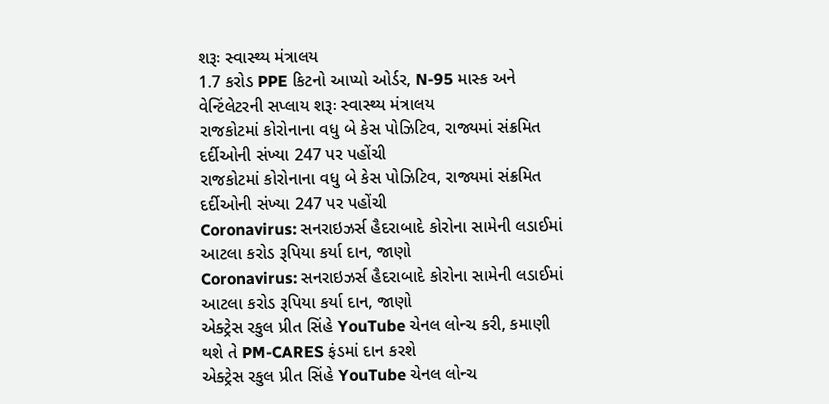શરૂઃ સ્વાસ્થ્ય મંત્રાલય
1.7 કરોડ PPE કિટનો આપ્યો ઓર્ડર, N-95 માસ્ક અને વેન્ટિંલેટરની સપ્લાય શરૂઃ સ્વાસ્થ્ય મંત્રાલય
રાજકોટમાં કોરોનાના વધુ બે કેસ પોઝિટિવ, રાજ્યમાં સંક્રમિત દર્દીઓની સંખ્યા 247 પર પહોંચી
રાજકોટમાં કોરોનાના વધુ બે કેસ પોઝિટિવ, રાજ્યમાં સંક્રમિત દર્દીઓની સંખ્યા 247 પર પહોંચી
Coronavirus: સનરાઇઝર્સ હૈદરાબાદે કોરોના સામેની લડાઈમાં આટલા કરોડ રૂપિયા કર્યા દાન, જાણો
Coronavirus: સનરાઇઝર્સ હૈદરાબાદે કોરોના સામેની લડાઈમાં આટલા કરોડ રૂપિયા કર્યા દાન, જાણો
એક્ટ્રેસ રકુલ પ્રીત સિંહે YouTube ચેનલ લોન્ચ કરી, કમાણી થશે તે PM-CARES ફંડમાં દાન કરશે
એક્ટ્રેસ રકુલ પ્રીત સિંહે YouTube ચેનલ લોન્ચ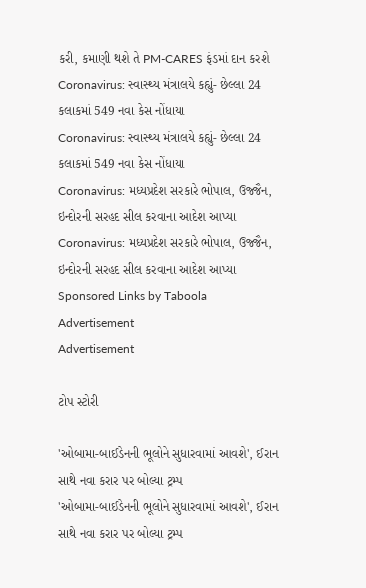કરી, કમાણી થશે તે PM-CARES ફંડમાં દાન કરશે
Coronavirus: સ્વાસ્થ્ય મંત્રાલયે કહ્યું- છેલ્લા 24 કલાકમાં 549 નવા કેસ નોંધાયા
Coronavirus: સ્વાસ્થ્ય મંત્રાલયે કહ્યું- છેલ્લા 24 કલાકમાં 549 નવા કેસ નોંધાયા
Coronavirus: મધ્યપ્રદેશ સરકારે ભોપાલ, ઉજ્જૈન, ઇન્દોરની સરહદ સીલ કરવાના આદેશ આપ્યા
Coronavirus: મધ્યપ્રદેશ સરકારે ભોપાલ, ઉજ્જૈન, ઇન્દોરની સરહદ સીલ કરવાના આદેશ આપ્યા
Sponsored Links by Taboola
Advertisement
Advertisement

ટોપ સ્ટોરી

'ઓબામા-બાઈડેનની ભૂલોને સુધારવામાં આવશે', ઈરાન સાથે નવા કરાર પર બોલ્યા ટ્રમ્પ
'ઓબામા-બાઈડેનની ભૂલોને સુધારવામાં આવશે', ઈરાન સાથે નવા કરાર પર બોલ્યા ટ્રમ્પ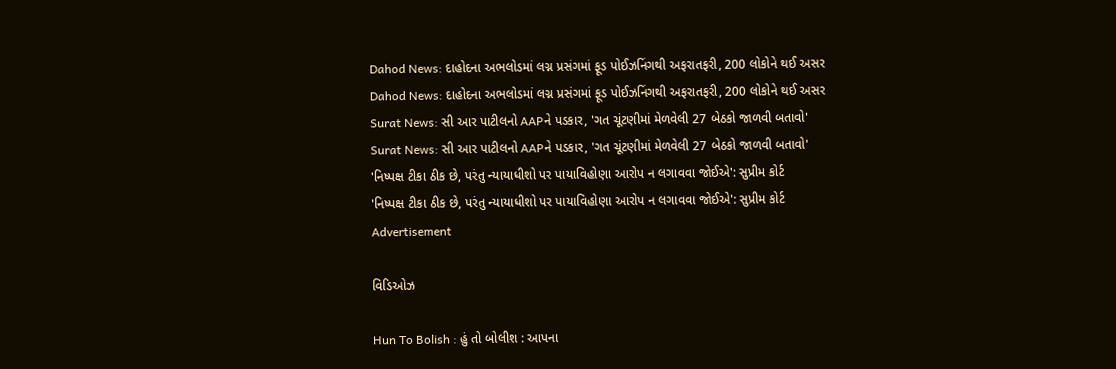Dahod News: દાહોદના અભલોડમાં લગ્ન પ્રસંગમાં ફૂડ પોઈઝનિંગથી અફરાતફરી, 200 લોકોને થઈ અસર
Dahod News: દાહોદના અભલોડમાં લગ્ન પ્રસંગમાં ફૂડ પોઈઝનિંગથી અફરાતફરી, 200 લોકોને થઈ અસર
Surat News: સી આર પાટીલનો AAPને પડકાર, 'ગત ચૂંટણીમાં મેળવેલી 27 બેઠકો જાળવી બતાવો'
Surat News: સી આર પાટીલનો AAPને પડકાર, 'ગત ચૂંટણીમાં મેળવેલી 27 બેઠકો જાળવી બતાવો'
'નિષ્પક્ષ ટીકા ઠીક છે, પરંતુ ન્યાયાધીશો પર પાયાવિહોણા આરોપ ન લગાવવા જોઈએ': સુપ્રીમ કોર્ટ
'નિષ્પક્ષ ટીકા ઠીક છે, પરંતુ ન્યાયાધીશો પર પાયાવિહોણા આરોપ ન લગાવવા જોઈએ': સુપ્રીમ કોર્ટ
Advertisement

વિડિઓઝ

Hun To Bolish : હું તો બોલીશ : આપના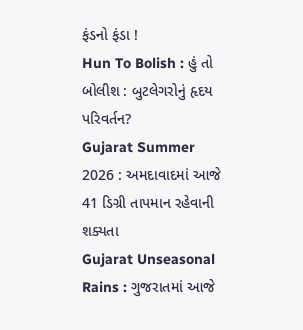ફંડનો ફંડા !
Hun To Bolish : હું તો બોલીશ : બુટલેગરોનું હૃદય પરિવર્તન?
Gujarat Summer 2026 : અમદાવાદમાં આજે 41 ડિગ્રી તાપમાન રહેવાની શક્યતા
Gujarat Unseasonal Rains : ગુજરાતમાં આજે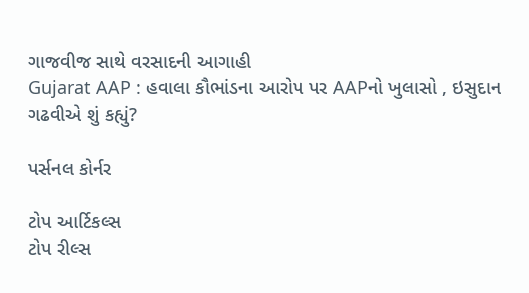ગાજવીજ સાથે વરસાદની આગાહી
Gujarat AAP : હવાલા કૌભાંડના આરોપ પર AAPનો ખુલાસો , ઇસુદાન ગઢવીએ શું કહ્યું?

પર્સનલ કોર્નર

ટોપ આર્ટિકલ્સ
ટોપ રીલ્સ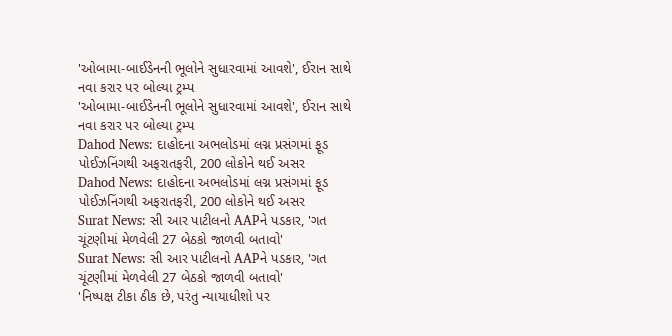'ઓબામા-બાઈડેનની ભૂલોને સુધારવામાં આવશે', ઈરાન સાથે નવા કરાર પર બોલ્યા ટ્રમ્પ
'ઓબામા-બાઈડેનની ભૂલોને સુધારવામાં આવશે', ઈરાન સાથે નવા કરાર પર બોલ્યા ટ્રમ્પ
Dahod News: દાહોદના અભલોડમાં લગ્ન પ્રસંગમાં ફૂડ પોઈઝનિંગથી અફરાતફરી, 200 લોકોને થઈ અસર
Dahod News: દાહોદના અભલોડમાં લગ્ન પ્રસંગમાં ફૂડ પોઈઝનિંગથી અફરાતફરી, 200 લોકોને થઈ અસર
Surat News: સી આર પાટીલનો AAPને પડકાર, 'ગત ચૂંટણીમાં મેળવેલી 27 બેઠકો જાળવી બતાવો'
Surat News: સી આર પાટીલનો AAPને પડકાર, 'ગત ચૂંટણીમાં મેળવેલી 27 બેઠકો જાળવી બતાવો'
'નિષ્પક્ષ ટીકા ઠીક છે, પરંતુ ન્યાયાધીશો પર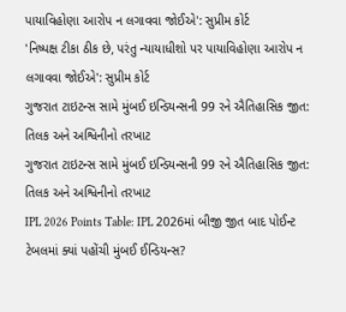પાયાવિહોણા આરોપ ન લગાવવા જોઈએ': સુપ્રીમ કોર્ટ
'નિષ્પક્ષ ટીકા ઠીક છે, પરંતુ ન્યાયાધીશો પર પાયાવિહોણા આરોપ ન લગાવવા જોઈએ': સુપ્રીમ કોર્ટ
ગુજરાત ટાઇટન્સ સામે મુંબઈ ઇન્ડિયન્સની 99 રને ઐતિહાસિક જીત: તિલક અને અશ્વિનીનો તરખાટ
ગુજરાત ટાઇટન્સ સામે મુંબઈ ઇન્ડિયન્સની 99 રને ઐતિહાસિક જીત: તિલક અને અશ્વિનીનો તરખાટ
IPL 2026 Points Table: IPL 2026માં બીજી જીત બાદ પોઈન્ટ ટેબલમાં ક્યાં પહોંચી મુંબઈ ઈન્ડિયન્સ?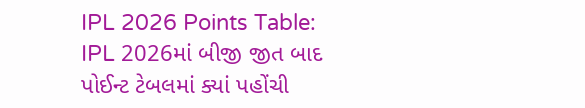IPL 2026 Points Table: IPL 2026માં બીજી જીત બાદ પોઈન્ટ ટેબલમાં ક્યાં પહોંચી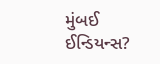મુંબઈ ઈન્ડિયન્સ?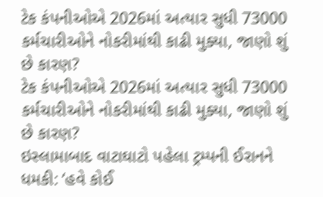ટેક કંપનીઓએ 2026માં અત્યાર સુધી 73000 કર્મચારીઓને નોકરીમાંથી કાઢી મુક્યા, જાણો શું છે કારણ?
ટેક કંપનીઓએ 2026માં અત્યાર સુધી 73000 કર્મચારીઓને નોકરીમાંથી કાઢી મુક્યા, જાણો શું છે કારણ?
ઇસ્લામાબાદ વાટાઘાટો પહેલા ટ્રમ્પની ઈરાનને ધમકી: ‘હવે કોઈ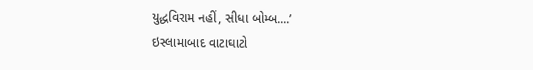યુદ્ધવિરામ નહીં, સીધા બોમ્બ....’
ઇસ્લામાબાદ વાટાઘાટો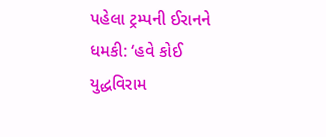પહેલા ટ્રમ્પની ઈરાનને ધમકી: ‘હવે કોઈ યુદ્ધવિરામ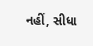નહીં, સીધા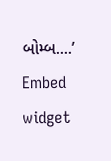બોમ્બ....’
Embed widget